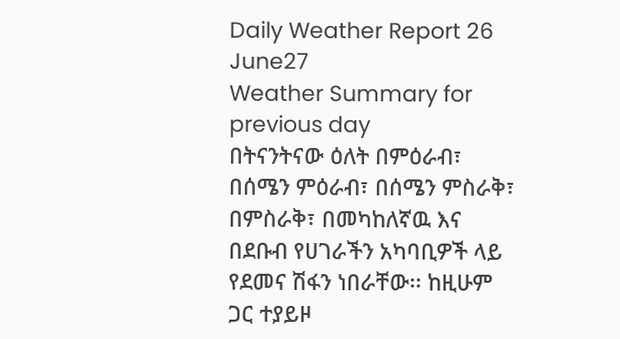Daily Weather Report 26 June27
Weather Summary for previous day
በትናንትናው ዕለት በምዕራብ፣ በሰሜን ምዕራብ፣ በሰሜን ምስራቅ፣ በምስራቅ፣ በመካከለኛዉ እና በደቡብ የሀገራችን አካባቢዎች ላይ የደመና ሽፋን ነበራቸው፡፡ ከዚሁም ጋር ተያይዞ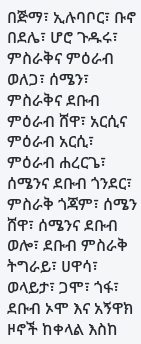በጅማ፣ ኢሉባቦር፣ ቡኖ በደሌ፣ ሆሮ ጉዱሩ፣ ምስራቅና ምዕራብ ወለጋ፣ ሰሜን፣ ምስራቅና ደቡብ ምዕራብ ሸዋ፣ አርሲና ምዕራብ አርሲ፣ ምዕራብ ሐረርጌ፣ ሰሜንና ደቡብ ጎንደር፣ ምስራቅ ጎጃም፣ ሰሜን ሸዋ፣ ሰሜንና ደቡብ ወሎ፣ ደቡብ ምስራቅ ትግራይ፣ ሀዋሳ፣ ወላይታ፣ ጋሞ፣ ጎፋ፣ ደቡብ ኦሞ እና አኝዋክ ዞኖች ከቀላል እስከ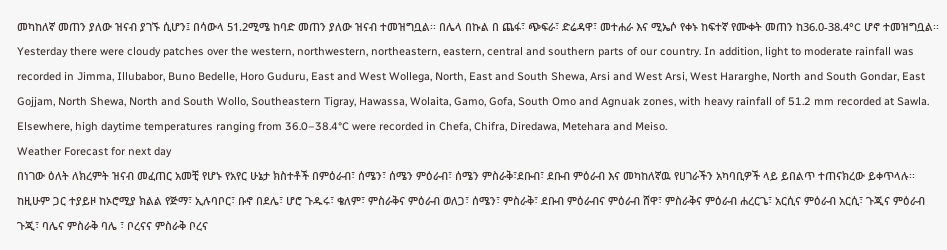መካከለኛ መጠን ያለው ዝናብ ያገኙ ሲሆን፤ በሳውላ 51.2ሚሜ ከባድ መጠን ያለው ዝናብ ተመዝግቧል፡፡ በሌላ በኩል በ ጨፋ፣ ጭፍራ፣ ድሬዳዋ፣ መተሐራ እና ሚኤሶ የቀኑ ከፍተኛ የሙቀት መጠን ከ36.0-38.4°C ሆኖ ተመዝግቧል፡፡
Yesterday there were cloudy patches over the western, northwestern, northeastern, eastern, central and southern parts of our country. In addition, light to moderate rainfall was recorded in Jimma, Illubabor, Buno Bedelle, Horo Guduru, East and West Wollega, North, East and South Shewa, Arsi and West Arsi, West Hararghe, North and South Gondar, East Gojjam, North Shewa, North and South Wollo, Southeastern Tigray, Hawassa, Wolaita, Gamo, Gofa, South Omo and Agnuak zones, with heavy rainfall of 51.2 mm recorded at Sawla. Elsewhere, high daytime temperatures ranging from 36.0–38.4°C were recorded in Chefa, Chifra, Diredawa, Metehara and Meiso.
Weather Forecast for next day
በነገው ዕለት ለክረምት ዝናብ መፈጠር አመቺ የሆኑ የአየር ሁኔታ ክስተቶች በምዕራብ፣ ሰሜን፣ ሰሜን ምዕራብ፣ ሰሜን ምስራቅ፣ደቡብ፣ ደቡብ ምዕራብ እና መካከለኛዉ የሀገራችን አካባቢዎች ላይ ይበልጥ ተጠናክረው ይቀጥላሉ፡፡ ከዚሁም ጋር ተያይዞ ከኦሮሚያ ክልል የጅማ፣ ኢሉባቦር፣ ቡኖ በደሌ፣ ሆሮ ጉዱሩ፣ ቄለም፣ ምስራቅና ምዕራብ ወለጋ፣ ሰሜን፣ ምስራቅ፣ ደቡብ ምዕራብና ምዕራብ ሸዋ፣ ምስራቅና ምዕራብ ሐረርጌ፣ አርሲና ምዕራብ አርሲ፣ ጉጂና ምዕራብ ጉጂ፣ ባሌና ምስራቅ ባሌ ፣ ቦረናና ምስራቅ ቦረና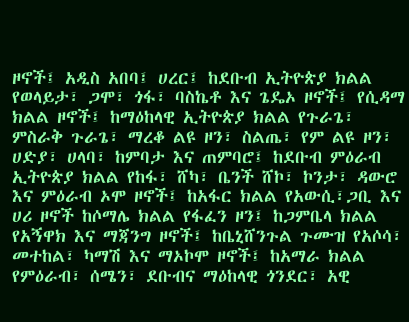ዞኖች፤ አዲስ አበባ፤ ሀረር፤ ከደቡብ ኢትዮጵያ ክልል የወላይታ፣ ጋሞ፣ ጎፋ፣ ባስኬቶ እና ጌዴኦ ዞኖች፤ የሲዳማ ክልል ዞኖች፤ ከማዕከላዊ ኢትዮጵያ ክልል የጉራጌ፣ ምስራቅ ጉራጌ፣ ማረቆ ልዩ ዞን፣ ስልጤ፣ የም ልዩ ዞን፣ ሀድያ፣ ሀላባ፣ ከምባታ እና ጠምባሮ፤ ከደቡብ ምዕራብ ኢትዮጵያ ክልል የከፋ፣ ሸካ፣ ቤንች ሸኮ፣ ኮንታ፣ ዳውሮ እና ምዕራብ ኦሞ ዞኖች፤ ከአፋር ክልል የአውሲ፣ጋቢ እና ሀሪ ዞኖች ከሶማሌ ክልል የፋፈን ዞን፤ ከጋምቤላ ክልል የአኝዋክ እና ማጃንግ ዞኖች፤ ከቤኒሸንጉል ጉሙዝ የአሶሳ፣ መተከል፣ ካማሽ እና ማኦኮሞ ዞኖች፤ ከአማራ ክልል የምዕራብ፣ ሰሜን፣ ደቡብና ማዕከላዊ ጎንደር፣ አዊ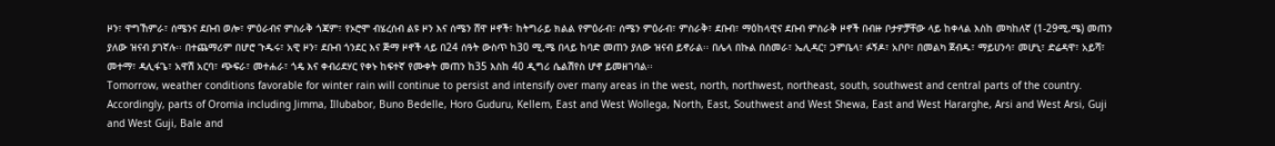ዞን፣ ዋግኸምራ፣ ሰሜንና ደቡብ ወሎ፣ ምዕራብና ምስራቅ ጎጃም፣ የኦሮሞ ብሄረሰብ ልዩ ዞን እና ሰሜን ሸዋ ዞኖች፣ ከትግራይ ክልል የምዕራብ፣ ሰሜን ምዕራብ፣ ምስራቅ፣ ደቡብ፣ ማዕከላዊና ደቡብ ምስራቅ ዞኖች በብዙ ቦታዎቻቸው ላይ ከቀላል እስከ መካከለኛ (1-29ሚ.ሜ) መጠን ያለው ዝናብ ያገኛሉ፡፡ በተጨማሪም በሆሮ ጉዱሩ፣ አዊ ዞን፣ ደቡብ ጎንደር እና ጅማ ዞኖች ላይ በ24 ሰዓት ውስጥ ከ30 ሚ.ሜ በላይ ከባድ መጠን ያለው ዝናብ ይኖራል፡፡ በሌላ በኩል በሰመራ፣ ኤሊዳር፣ ጋምቤላ፣ ፉኝዶ፣ አቦቦ፣ በመልካ ጀብዱ፣ ማይሀንሳ፣ መሆኒ፣ ድሬዳዋ፣ አይሻ፣ መተማ፣ ዳሊፋጌ፣ አዋሽ አርባ፣ ጭፍራ፣ መተሐራ፣ ጎዴ እና ቀብሪደሃር የቀኑ ከፍተኛ የሙቀት መጠን ከ35 እስከ 40 ዲግሪ ሴልሽየስ ሆኖ ይመዘገባል፡፡
Tomorrow, weather conditions favorable for winter rain will continue to persist and intensify over many areas in the west, north, northwest, northeast, south, southwest and central parts of the country. Accordingly, parts of Oromia including Jimma, Illubabor, Buno Bedelle, Horo Guduru, Kellem, East and West Wollega, North, East, Southwest and West Shewa, East and West Hararghe, Arsi and West Arsi, Guji and West Guji, Bale and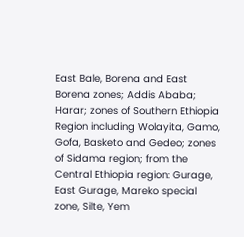East Bale, Borena and East Borena zones; Addis Ababa; Harar; zones of Southern Ethiopia Region including Wolayita, Gamo, Gofa, Basketo and Gedeo; zones of Sidama region; from the Central Ethiopia region: Gurage, East Gurage, Mareko special zone, Silte, Yem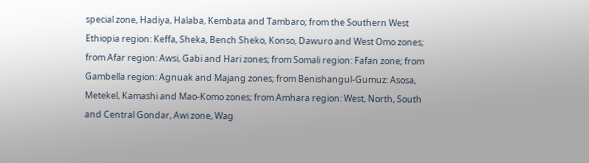special zone, Hadiya, Halaba, Kembata and Tambaro; from the Southern West Ethiopia region: Keffa, Sheka, Bench Sheko, Konso, Dawuro and West Omo zones; from Afar region: Awsi, Gabi and Hari zones; from Somali region: Fafan zone; from Gambella region: Agnuak and Majang zones; from Benishangul-Gumuz: Asosa, Metekel, Kamashi and Mao-Komo zones; from Amhara region: West, North, South and Central Gondar, Awi zone, Wag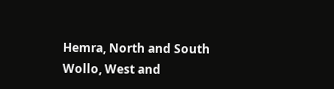Hemra, North and South Wollo, West and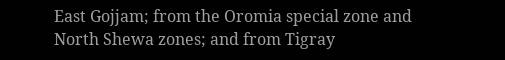East Gojjam; from the Oromia special zone and North Shewa zones; and from Tigray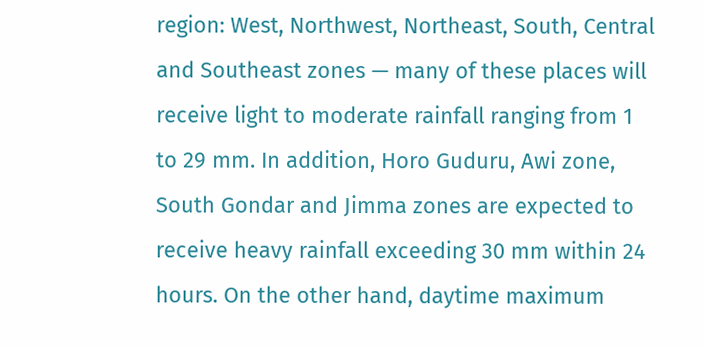region: West, Northwest, Northeast, South, Central and Southeast zones — many of these places will receive light to moderate rainfall ranging from 1 to 29 mm. In addition, Horo Guduru, Awi zone, South Gondar and Jimma zones are expected to receive heavy rainfall exceeding 30 mm within 24 hours. On the other hand, daytime maximum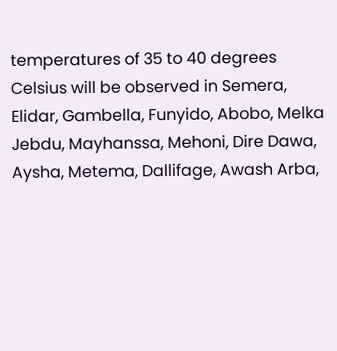temperatures of 35 to 40 degrees Celsius will be observed in Semera, Elidar, Gambella, Funyido, Abobo, Melka Jebdu, Mayhanssa, Mehoni, Dire Dawa, Aysha, Metema, Dallifage, Awash Arba,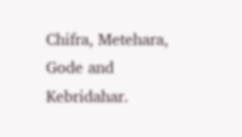Chifra, Metehara, Gode and Kebridahar.